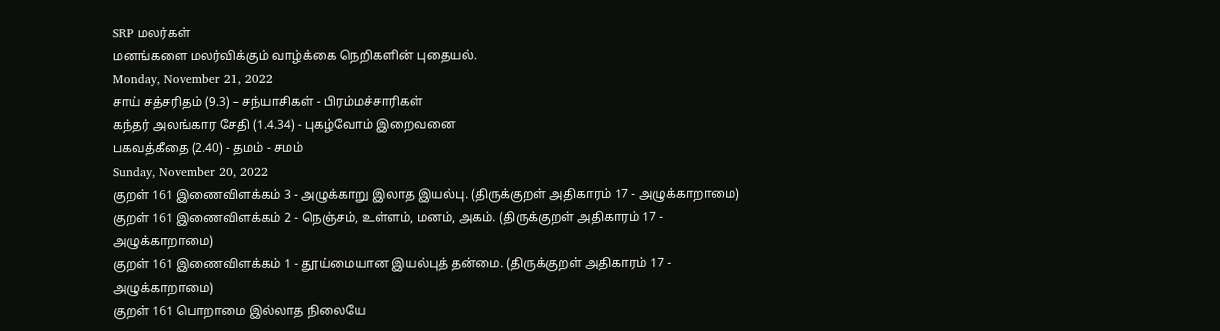SRP மலர்கள்
மனங்களை மலர்விக்கும் வாழ்க்கை நெறிகளின் புதையல்.
Monday, November 21, 2022
சாய் சத்சரிதம் (9.3) – சந்யாசிகள் - பிரம்மச்சாரிகள்
கந்தர் அலங்கார சேதி (1.4.34) - புகழ்வோம் இறைவனை
பகவத்கீதை (2.40) - தமம் - சமம்
Sunday, November 20, 2022
குறள் 161 இணைவிளக்கம் 3 - அழுக்காறு இலாத இயல்பு. (திருக்குறள் அதிகாரம் 17 - அழுக்காறாமை)
குறள் 161 இணைவிளக்கம் 2 - நெஞ்சம், உள்ளம், மனம், அகம். (திருக்குறள் அதிகாரம் 17 - அழுக்காறாமை)
குறள் 161 இணைவிளக்கம் 1 - தூய்மையான இயல்புத் தன்மை. (திருக்குறள் அதிகாரம் 17 - அழுக்காறாமை)
குறள் 161 பொறாமை இல்லாத நிலையே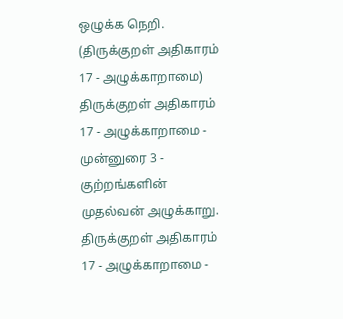ஒழுக்க நெறி. (திருக்குறள் அதிகாரம் 17 - அழுக்காறாமை)
திருக்குறள் அதிகாரம் 17 - அழுக்காறாமை - முன்னுரை 3 - குற்றங்களின் முதல்வன் அழுக்காறு.
திருக்குறள் அதிகாரம் 17 - அழுக்காறாமை -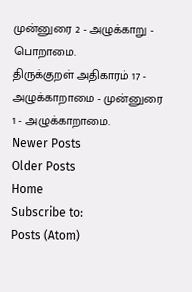முன்னுரை 2 - அழுக்காறு - பொறாமை.
திருக்குறள் அதிகாரம் 17 - அழுக்காறாமை - முன்னுரை 1 - அழுக்காறாமை.
Newer Posts
Older Posts
Home
Subscribe to:
Posts (Atom)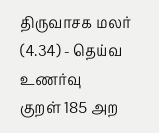திருவாசக மலர் (4.34) - தெய்வ உணர்வு
குறள் 185 அற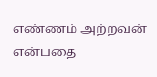எண்ணம் அற்றவன் என்பதை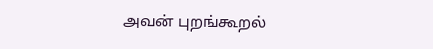அவன் புறங்கூறல்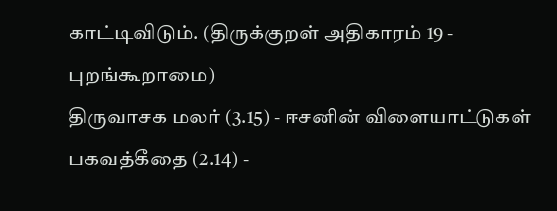காட்டிவிடும். (திருக்குறள் அதிகாரம் 19 - புறங்கூறாமை)
திருவாசக மலர் (3.15) - ஈசனின் விளையாட்டுகள்
பகவத்கீதை (2.14) -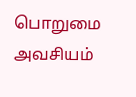பொறுமை அவசியம்